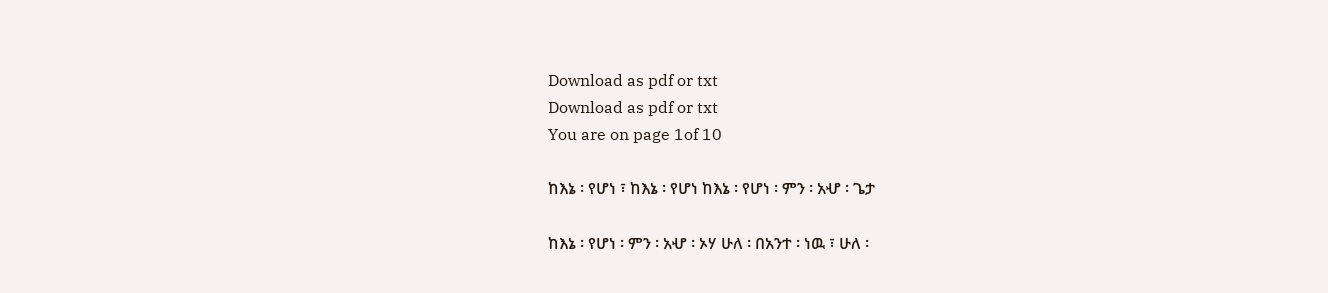Download as pdf or txt
Download as pdf or txt
You are on page 1of 10

ከእኔ ፡ የሆነ ፣ ከእኔ ፡ የሆነ ከእኔ ፡ የሆነ ፡ ምን ፡ አሇ ፡ ጌታ

ከእኔ ፡ የሆነ ፡ ምን ፡ አሇ ፡ ኦሃ ሁለ ፡ በአንተ ፡ ነዉ ፣ ሁለ ፡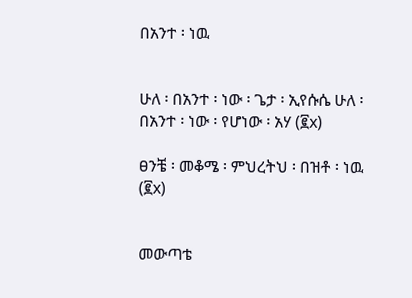በአንተ ፡ ነዉ


ሁለ ፡ በአንተ ፡ ነው ፡ ጌታ ፡ ኢየሱሴ ሁለ ፡ በአንተ ፡ ነው ፡ የሆነው ፡ አሃ (፪x)

ፀንቼ ፡ መቆሜ ፡ ምህረትህ ፡ በዝቶ ፡ ነዉ (፪x)


መውጣቴ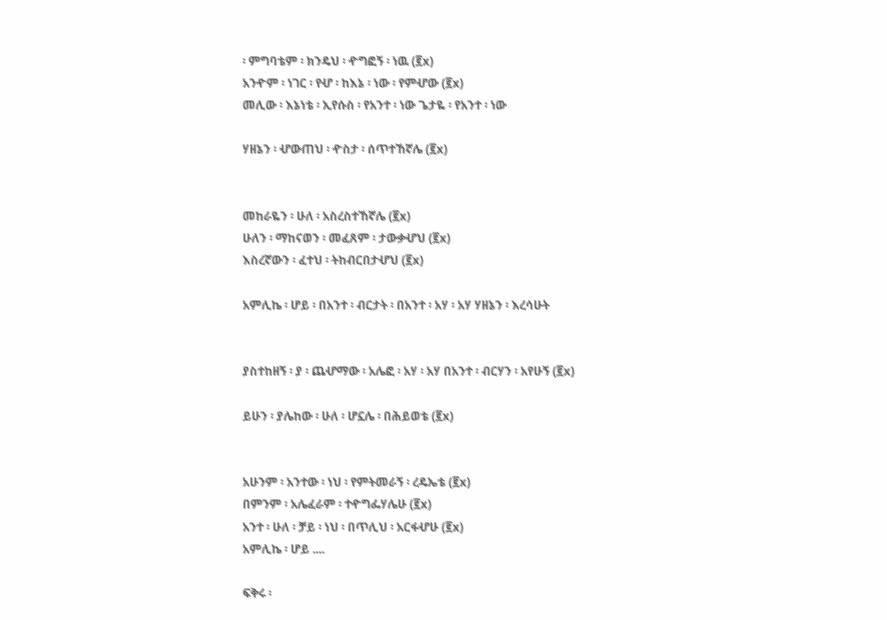፡ ምግባቴም ፡ ክንዴህ ፡ ዯግፎኝ ፡ ነዉ (፪x)
አንዯም ፡ ነገር ፡ የሇ ፡ ከእኔ ፡ ነው ፡ የምሇው (፪x)
መሊው ፡ እኔነቴ ፡ ኢየሱስ ፡ የአንተ ፡ ነው ጌታዬ ፡ የአንተ ፡ ነው

ሃዘኔን ፡ ሇውጠህ ፡ ዯስታ ፡ ሰጥተኸኛሌ (፪x)


መከራዬን ፡ ሁለ ፡ አስረስተኸኛሌ (፪x)
ሁለን ፡ ማከናወን ፡ መፈጸም ፡ ታውቃሇህ (፪x)
እስረኛውን ፡ ፈተህ ፡ ትከብርበታሇህ (፪x)

አምሊኬ ፡ ሆይ ፡ በአንተ ፡ ብርታት ፡ በአንተ ፡ አሃ ፡ አሃ ሃዘኔን ፡ እረሳሁት


ያስተከዘኝ ፡ ያ ፡ ጨሇማው ፡ አሌፎ ፡ አሃ ፡ አሃ በአንተ ፡ ብርሃን ፡ አየሁኝ (፪x)

ይሁን ፡ ያሌከው ፡ ሁለ ፡ ሆኗሌ ፡ በሕይወቴ (፪x)


አሁንም ፡ አንተው ፡ ነህ ፡ የምትመራኝ ፡ ረዴኤቴ (፪x)
በምንም ፡ አሌፈራም ፡ ተዯግፌሃሌሁ (፪x)
አንተ ፡ ሁለ ፡ ቻይ ፡ ነህ ፡ በጥሊህ ፡ አርፋሇሁ (፪x)
አምሊኬ ፡ ሆይ ....

ፍቅሩ ፡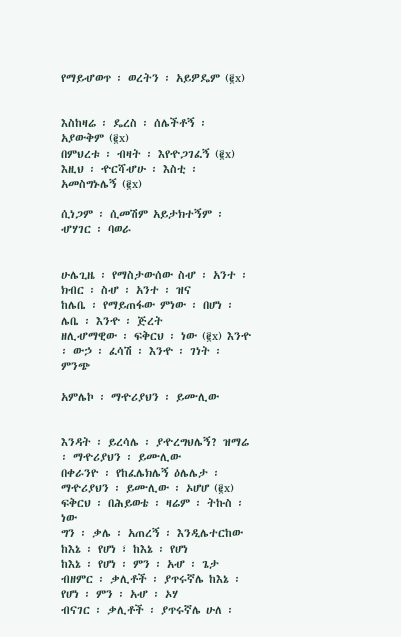የማይሇወጥ ፡ ወረትን ፡ አይዎዴም (፪x)


እስከዛሬ ፡ ዴረስ ፡ ሰሌችቶኝ ፡ አያውቅም (፪x)
በምህረቱ ፡ ብዛት ፡ እየዯጋገፈኝ (፪x)
እዚህ ፡ ዯርሻሇሁ ፡ እስቲ ፡ አመስግኑሌኝ (፪x)

ሲነጋም ፡ ሲመሽም አይታክተኝም ፡ ሇሃገር ፡ ባወራ


ሁሌጊዜ ፡ የማስታውሰው ስሇ ፡ አንተ ፡ ክብር ፡ ስሇ ፡ አንተ ፡ ዝና
ከሌቤ ፡ የማይጠፋው ምነው ፡ በሆነ ፡ ሌቤ ፡ እንዯ ፡ ጅረት
ዘሊሇማዊው ፡ ፍቅርህ ፡ ነው (፪x) እንዯ ፡ ውኃ ፡ ፈሳሽ ፡ እንዯ ፡ ገነት ፡ ምንጭ

አምሌኮ ፡ ማዯሪያህን ፡ ይሙሊው


እንዳት ፡ ይረሳሌ ፡ ያዯረግህሌኝ? ዝማሬ ፡ ማዯሪያህን ፡ ይሙሊው
በቀራንዮ ፡ የከፈሌክሌኝ ዕሌሌታ ፡ ማዯሪያህን ፡ ይሙሊው ፡ ኦሆሆ (፪x)
ፍቅርህ ፡ በሕይወቴ ፡ ዛሬም ፡ ትኩስ ፡ ነው
ግን ፡ ቃሌ ፡ አጠረኝ ፡ እንዲሌተርከው ከእኔ ፡ የሆነ ፣ ከእኔ ፡ የሆነ
ከእኔ ፡ የሆነ ፡ ምን ፡ አሇ ፡ ጌታ
ብዘምር ፡ ቃሊቶች ፡ ያጥሩኛሌ ከእኔ ፡ የሆነ ፡ ምን ፡ አሇ ፡ ኦሃ
ብናገር ፡ ቃሊቶች ፡ ያጥሩኛሌ ሁለ ፡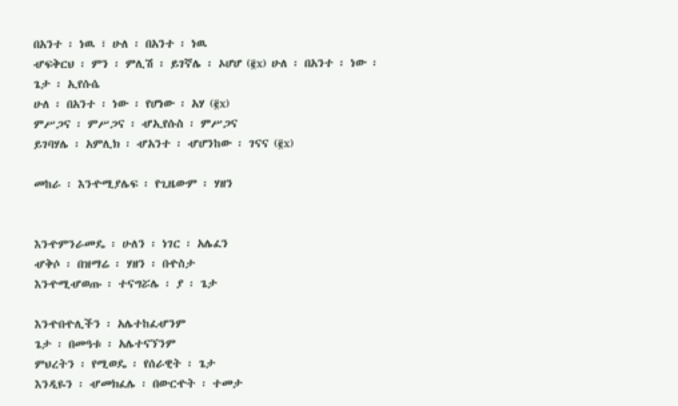በአንተ ፡ ነዉ ፣ ሁለ ፡ በአንተ ፡ ነዉ
ሇፍቅርህ ፡ ምን ፡ ምሊሽ ፡ ይገኛሌ ፡ ኦሆሆ (፪x) ሁለ ፡ በአንተ ፡ ነው ፡ ጌታ ፡ ኢየሱሴ
ሁለ ፡ በአንተ ፡ ነው ፡ የሆነው ፡ አሃ (፪x)
ምሥጋና ፡ ምሥጋና ፡ ሇኢየሱስ ፡ ምሥጋና
ይገባሃሌ ፡ አምሊክ ፡ ሇአንተ ፡ ሇሆንከው ፡ ገናና (፪x)

መከራ ፡ እንዯሚያሌፍ ፡ የጊዜውም ፡ ሃዘን


እንዯምንራመዴ ፡ ሁለን ፡ ነገር ፡ አሌፈን
ሇቅሶ ፡ በዝማሬ ፡ ሃዘን ፡ በዯስታ
እንዯሚሇወጡ ፡ ተናግሯሌ ፡ ያ ፡ ጌታ

እንዯበዯሊችን ፡ አሌተከፈሇንም
ጌታ ፡ በመዓቱ ፡ አሌተናኘንም
ምህረትን ፡ የሚወዴ ፡ የሰራዊት ፡ ጌታ
እንዲዬን ፡ ሇመክፈሌ ፡ በውርዯት ፡ ተመታ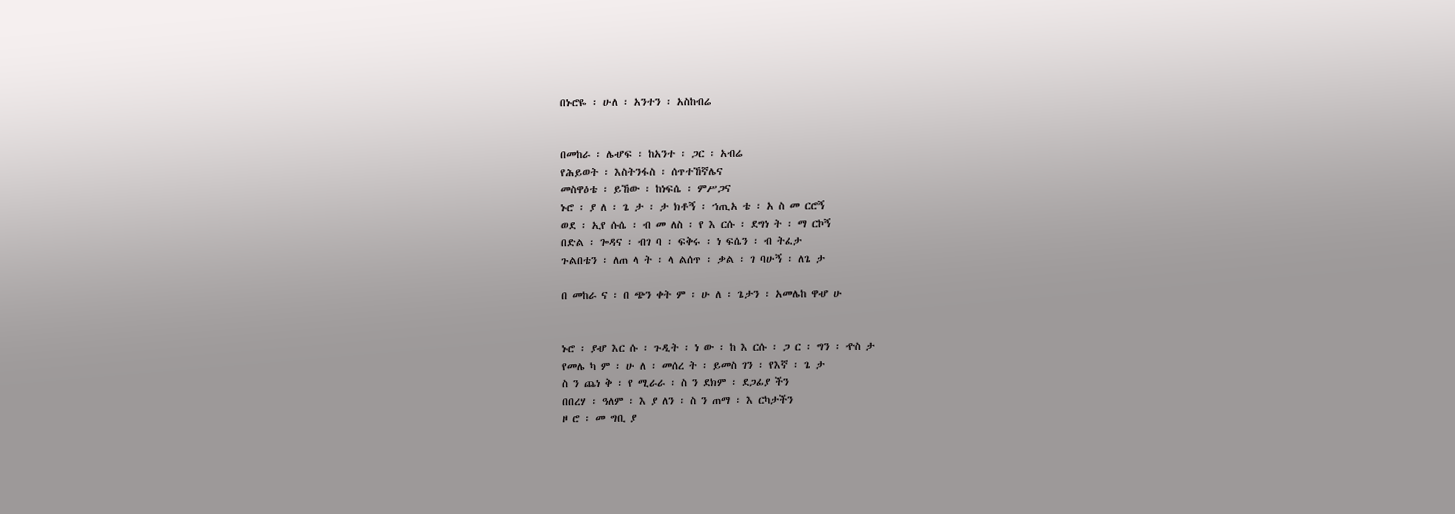በኑሮዬ ፡ ሁለ ፡ አንተን ፡ አስከብሬ


በመከራ ፡ ሌሇፍ ፡ ከአንተ ፡ ጋር ፡ አብሬ
የሕይወት ፡ እስትንፋስ ፡ ሰጥተኸኛሌና
መስዋዕቴ ፡ ይኸው ፡ ከነፍሴ ፡ ምሥጋና
ኑሮ ፡ ያ ለ ፡ ጌ ታ ፡ ታ ክቶኝ ፡ ኀጢአ ቴ ፡ አ ስ መ ርሮኝ
ወደ ፡ ኢየ ሱሴ ፡ ብ መ ለስ ፡ የ እ ርሱ ፡ ደግነ ት ፡ ማ ርኮኝ
በድል ፡ ጐዳና ፡ ብገ ባ ፡ ፍቅሩ ፡ ነ ፍሴን ፡ ብ ትፈታ
ጉልበቴን ፡ ለጠ ላ ት ፡ ላ ልሰጥ ፡ ቃል ፡ ገ ባሁኝ ፡ ለጌ ታ

በ መከራ ና ፡ በ ጭን ቀት ም ፡ ሁ ለ ፡ ጌታን ፡ አመሌከ ዋሇ ሁ


ኑሮ ፡ ያሇ እር ሱ ፡ ጉዲት ፡ ነ ው ፡ ከ እ ርሱ ፡ ጋ ር ፡ ግን ፡ ዯስ ታ
የመሌ ካ ም ፡ ሁ ለ ፡ መሰረ ት ፡ ይመስ ገን ፡ የእኛ ፡ ጌ ታ
ስ ን ጨነ ቅ ፡ የ ሚራራ ፡ ስ ን ደክም ፡ ደጋፊያ ችን
በበረሃ ፡ ዓለም ፡ እ ያ ለን ፡ ስ ን ጠማ ፡ እ ርካታችን
ዞ ሮ ፡ መ ግቢ ያ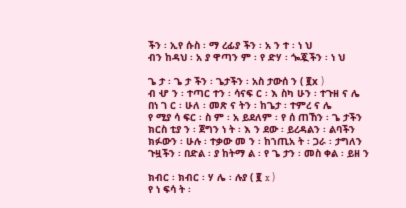ችን ፡ ኢየ ሱስ ፡ ማ ረፊያ ችን ፡ አ ን ተ ፡ ነ ህ
ብን ከዳህ ፡ አ ያ ዋጣን ም ፡ የ ድሃ ፡ ጐጇችን ፡ ነ ህ

ጌ ታ ፡ ጌ ታ ችን ፡ ጌታችን ፡ አስ ታውሰ ን ( ፪x )
ብ ሇ ን ፡ ተጣር ተን ፡ ሳናፍ ር ፡ እ ስካ ሁን ፡ ተጉዘ ና ሌ
በነ ገ ር ፡ ሁለ ፡ መጽ ና ትን ፡ ከጌታ ፡ ተምረ ና ሌ
የ ሚያ ሳ ፍር ፡ ስ ም ፡ አ ይደለም ፡ የ ሰ ጠኸን ፡ ጌ ታችን
ክርስ ቲያ ን ፡ ጀግን ነ ት ፡ እ ን ደው ፡ ይረዳልን ፡ ልባችን
ክፉውን ፡ ሁሉ ፡ ተቃው መ ን ፡ ከኀጢአ ት ፡ ጋራ ፡ ታግለን
ጉዟችን ፡ በድል ፡ ያ ከትማ ል ፡ የ ጌ ታን ፡ መስ ቀል ፡ ይዘ ን

ክብር ፡ ክብር ፡ ሃ ሌ ፡ ሉያ ( ፪ x )
የ ነ ፍሳ ት ፡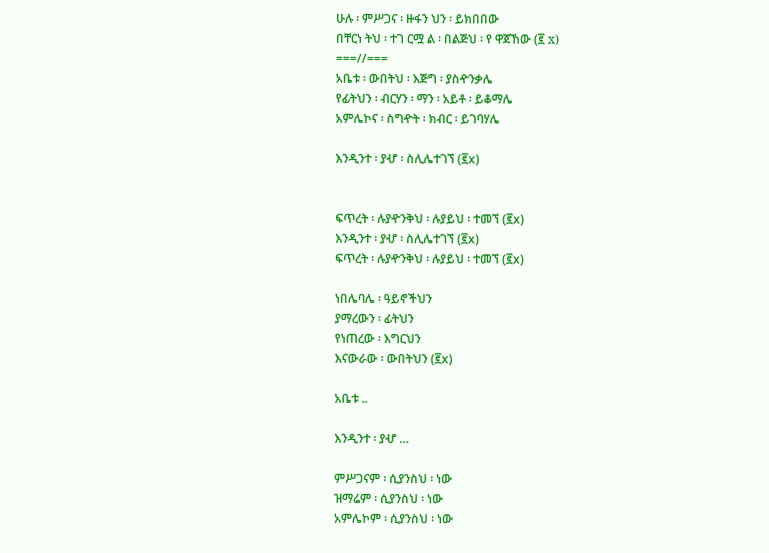ሁሉ ፡ ምሥጋና ፡ ዙፋን ህን ፡ ይክበበው
በቸርነ ትህ ፡ ተገ ርሟ ል ፡ በልጅህ ፡ የ ዋጀኸው (፪ x)
===//===
አቤቱ ፡ ውበትህ ፡ እጅግ ፡ ያስዯንቃሌ
የፊትህን ፡ ብርሃን ፡ ማን ፡ አይቶ ፡ ይቆማሌ
አምሌኮና ፡ ስግዯት ፡ ክብር ፡ ይገባሃሌ

እንዲንተ ፡ ያሇ ፡ ስሊሌተገኘ (፪x)


ፍጥረት ፡ ሉያዯንቅህ ፡ ሉያይህ ፡ ተመኘ (፪x)
እንዲንተ ፡ ያሇ ፡ ስሊሌተገኘ (፪x)
ፍጥረት ፡ ሉያዯንቅህ ፡ ሉያይህ ፡ ተመኘ (፪x)

ነበሌባሌ ፡ ዓይኖችህን
ያማረውን ፡ ፊትህን
የነጠረው ፡ እግርህን
እናውራው ፡ ውበትህን (፪x)

አቤቱ ..

እንዲንተ ፡ ያሇ …

ምሥጋናም ፡ ሲያንስህ ፡ ነው
ዝማሬም ፡ ሲያንስህ ፡ ነው
አምሌኮም ፡ ሲያንስህ ፡ ነው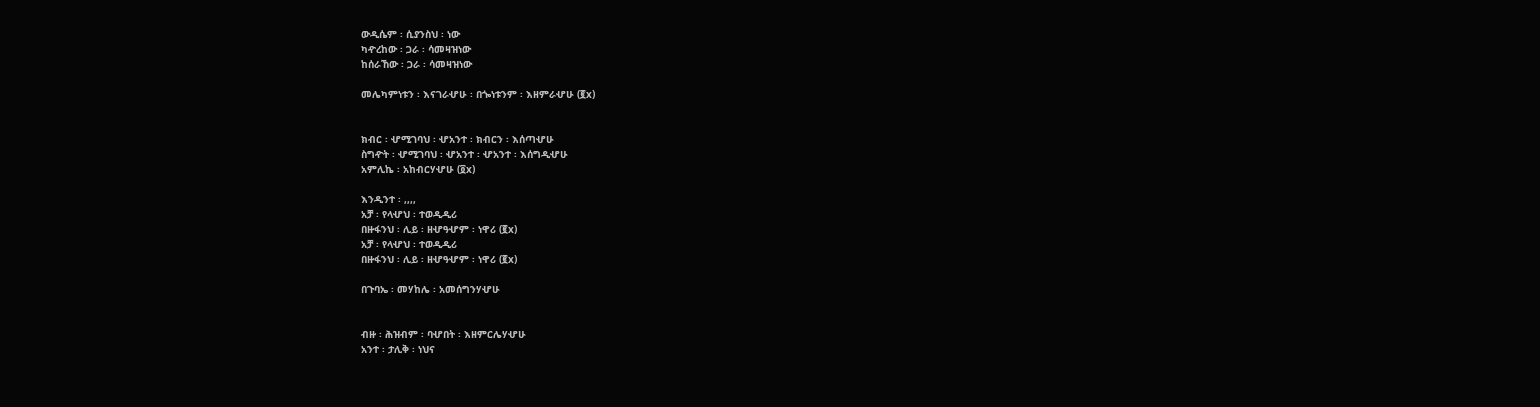ውዲሴም ፡ ሲያንስህ ፡ ነው
ካዯረከው ፡ ጋራ ፡ ሳመዛዝነው
ከሰራኸው ፡ ጋራ ፡ ሳመዛዝነው

መሌካምነቱን ፡ እናገራሇሁ ፡ በጐነቱንም ፡ እዘምራሇሁ (፪x)


ክብር ፡ ሇሚገባህ ፡ ሇአንተ ፡ ክብርን ፡ እሰጣሇሁ
ስግዯት ፡ ሇሚገባህ ፡ ሇአንተ ፡ ሇአንተ ፡ እሰግዲሇሁ
አምሊኬ ፡ አከብርሃሇሁ (፬x)

እንዲንተ ፡ ,,,,
አቻ ፡ የላሇህ ፡ ተወዲዲሪ
በዙፋንህ ፡ ሊይ ፡ ዘሇዓሇም ፡ ነዋሪ (፪x)
አቻ ፡ የላሇህ ፡ ተወዲዲሪ
በዙፋንህ ፡ ሊይ ፡ ዘሇዓሇም ፡ ነዋሪ (፪x)

በጉባኤ ፡ መሃከሌ ፡ አመሰግንሃሇሁ


ብዙ ፡ ሕዝብም ፡ ባሇበት ፡ እዘምርሌሃሇሁ
አንተ ፡ ታሊቅ ፡ ነህና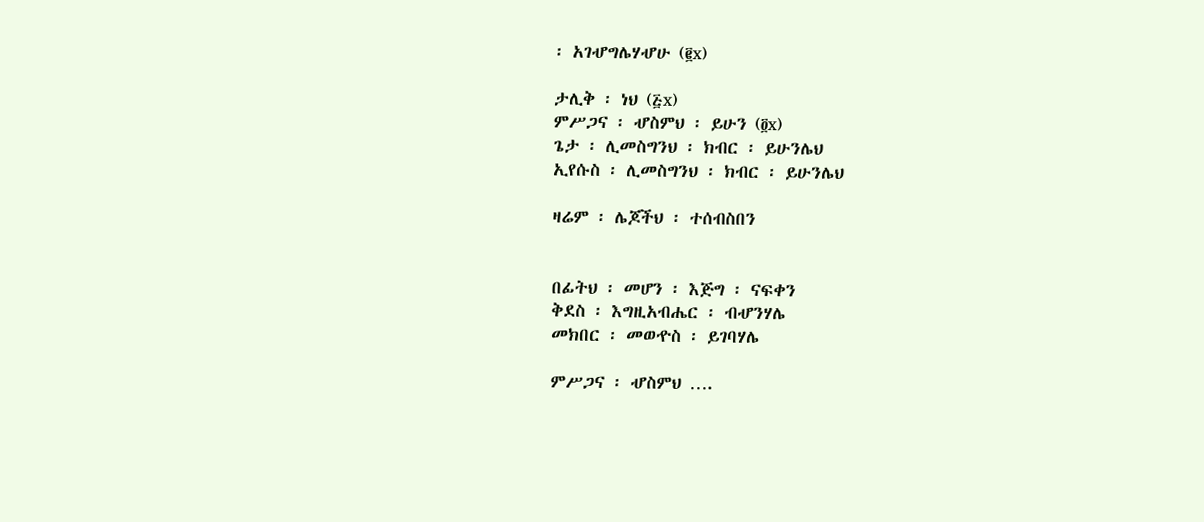፡ አገሇግሌሃሇሁ (፪x)

ታሊቅ ፡ ነህ (፭x)
ምሥጋና ፡ ሇስምህ ፡ ይሁን (፬x)
ጌታ ፡ ሊመስግንህ ፡ ክብር ፡ ይሁንሌህ
ኢየሱስ ፡ ሊመስግንህ ፡ ክብር ፡ ይሁንሌህ

ዛሬም ፡ ሌጆችህ ፡ ተሰብስበን


በፊትህ ፡ መሆን ፡ እጅግ ፡ ናፍቀን
ቅደስ ፡ እግዚአብሔር ፡ ብሇንሃሌ
መክበር ፡ መወዯስ ፡ ይገባሃሌ

ምሥጋና ፡ ሇስምህ ….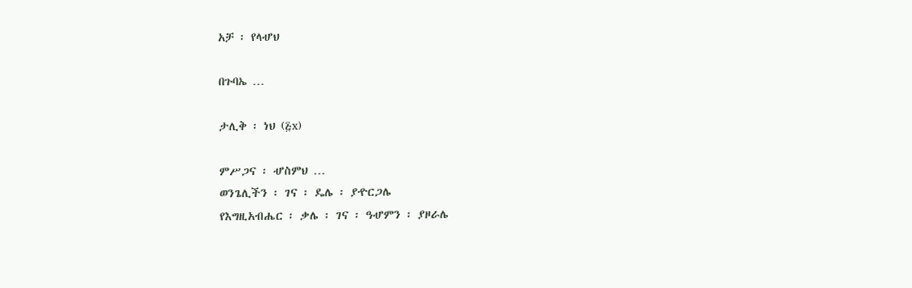አቻ ፡ የላሇህ

በጉባኤ …

ታሊቅ ፡ ነህ (፭x)

ምሥጋና ፡ ሇስምህ …
ወንጌሊችን ፡ ገና ፡ ዴሌ ፡ ያዯርጋሌ
የእግዚአብሔር ፡ ቃሌ ፡ ገና ፡ ዓሇምን ፡ ያዞራሌ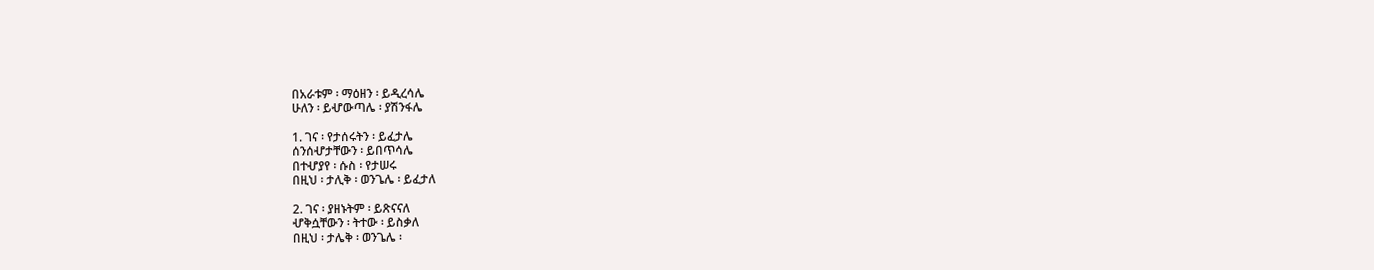በአራቱም ፡ ማዕዘን ፡ ይዲረሳሌ
ሁለን ፡ ይሇውጣሌ ፡ ያሽንፋሌ

1. ገና ፡ የታሰሩትን ፡ ይፈታሌ
ሰንሰሇታቸውን ፡ ይበጥሳሌ
በተሇያየ ፡ ሱስ ፡ የታሠሩ
በዚህ ፡ ታሊቅ ፡ ወንጌሌ ፡ ይፈታለ

2. ገና ፡ ያዘኑትም ፡ ይጽናናለ
ሇቅሷቸውን ፡ ትተው ፡ ይስቃለ
በዚህ ፡ ታሌቅ ፡ ወንጌሌ ፡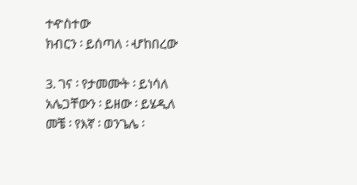ተዯስተው
ክብርን ፡ ይሰጣለ ፡ ሇከበረው

3. ገና ፡ የታመሙት ፡ ይነሳለ
አሌጋቸውን ፡ ይዘው ፡ ይሄዲለ
መቼ ፡ የእኛ ፡ ወንጌሌ ፡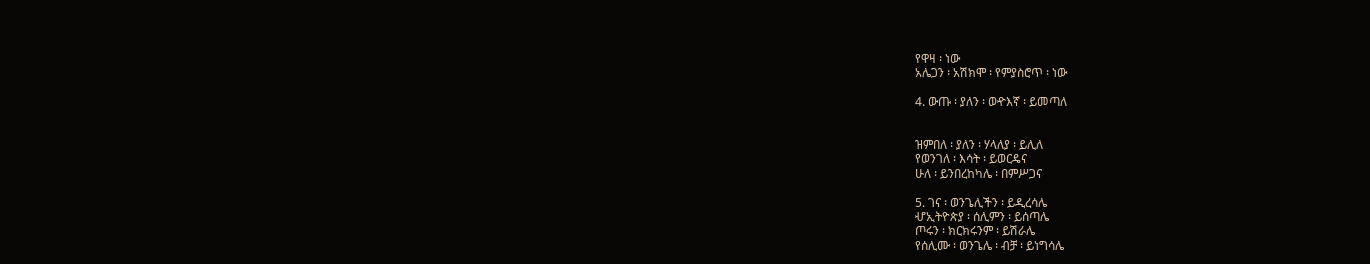የዋዛ ፡ ነው
አሌጋን ፡ አሽክሞ ፡ የምያስሮጥ ፡ ነው

4. ውጡ ፡ ያለን ፡ ወዯእኛ ፡ ይመጣለ


ዝምበለ ፡ ያለን ፡ ሃላለያ ፡ ይሊለ
የወንገለ ፡ እሳት ፡ ይወርዴና
ሁለ ፡ ይንበረከካሌ ፡ በምሥጋና

5. ገና ፡ ወንጌሊችን ፡ ይዲረሳሌ
ሇኢትዮጵያ ፡ ሰሊምን ፡ ይሰጣሌ
ጦሩን ፡ ክርክሩንም ፡ ይሽራሌ
የሰሊሙ ፡ ወንጌሌ ፡ ብቻ ፡ ይነግሳሌ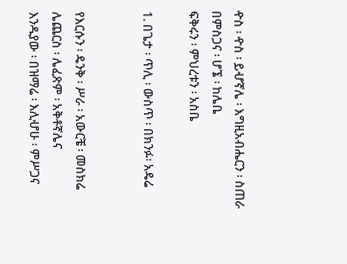ዯስ ፡ ዯስ ፡ ይሇኛሌ ፡ እግዚአብሔርን ፡ ስጠራ
በምስጋና ፡ ሆኜ ፡ ከሌቤ
ፍቅሩን ፡ ምህረቱን ፡ አስቤ

1. በጌታ ፡ ጥሊ ፡ ውስጥ ፡ በክንፉ፡ አዴሬ


የእርሱን ፡ ዴንቅ ፡ ሥራ ፡ አውርቼ ፡ መስክሬ
ሌጨርስ ፡ ሌፈጽም ፡ አቅቶኛሌና
እንዱያው ፡ በዝማሬ ፡ እሊሇሁ ፡ ምሥጋና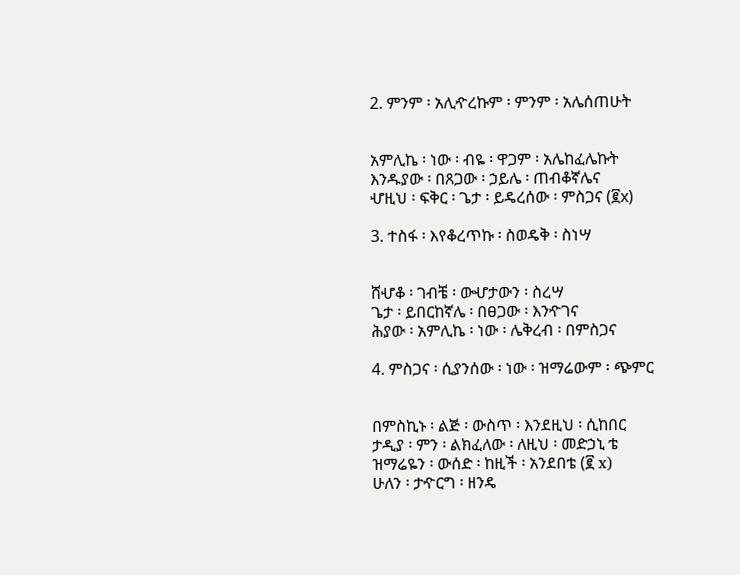2. ምንም ፡ አሊዯረኩም ፡ ምንም ፡ አሌሰጠሁት


አምሊኬ ፡ ነው ፡ ብዬ ፡ ዋጋም ፡ አሌከፈሌኩት
እንዱያው ፡ በጸጋው ፡ ኃይሌ ፡ ጠብቆኛሌና
ሇዚህ ፡ ፍቅር ፡ ጌታ ፡ ይዴረሰው ፡ ምስጋና (፪x)

3. ተስፋ ፡ እየቆረጥኩ ፡ ስወዴቅ ፡ ስነሣ


ሸሇቆ ፡ ገብቼ ፡ ውሇታውን ፡ ስረሣ
ጌታ ፡ ይበርከኛሌ ፡ በፀጋው ፡ እንዯገና
ሕያው ፡ አምሊኬ ፡ ነው ፡ ሌቅረብ ፡ በምስጋና

4. ምስጋና ፡ ሲያንሰው ፡ ነው ፡ ዝማሬውም ፡ ጭምር


በምስኪኑ ፡ ልጅ ፡ ውስጥ ፡ እንደዚህ ፡ ሲከበር
ታዲያ ፡ ምን ፡ ልክፈለው ፡ ለዚህ ፡ መድኃኒ ቴ
ዝማሬዬን ፡ ውሰድ ፡ ከዚች ፡ አንደበቴ (፪ x)
ሁለን ፡ ታዯርግ ፡ ዘንዴ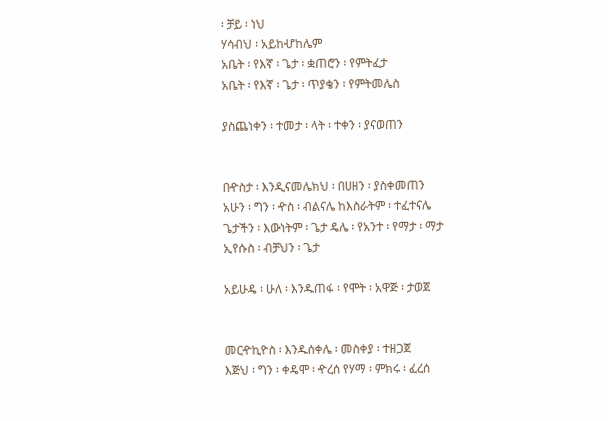፡ ቻይ ፡ ነህ
ሃሳብህ ፡ አይከሇከሌም
አቤት ፡ የእኛ ፡ ጌታ ፡ ቋጠሮን ፡ የምትፈታ
አቤት ፡ የእኛ ፡ ጌታ ፡ ጥያቄን ፡ የምትመሌስ

ያስጨነቀን ፡ ተመታ ፡ ላት ፡ ተቀን ፡ ያናወጠን


በዯስታ ፡ እንዲናመሌክህ ፡ በሀዘን ፡ ያስቀመጠን
አሁን ፡ ግን ፡ ዯስ ፡ ብልናሌ ከእስራትም ፡ ተፈተናሌ
ጌታችን ፡ እውነትም ፡ ጌታ ዴሌ ፡ የአንተ ፡ የማታ ፡ ማታ
ኢየሱስ ፡ ብቻህን ፡ ጌታ

አይሁዴ ፡ ሁለ ፡ እንዱጠፋ ፡ የሞት ፡ አዋጅ ፡ ታወጀ


መርዯኪዮስ ፡ እንዱሰቀሌ ፡ መስቀያ ፡ ተዘጋጀ
እጅህ ፡ ግን ፡ ቀዴሞ ፡ ዯረሰ የሃማ ፡ ምክሩ ፡ ፈረሰ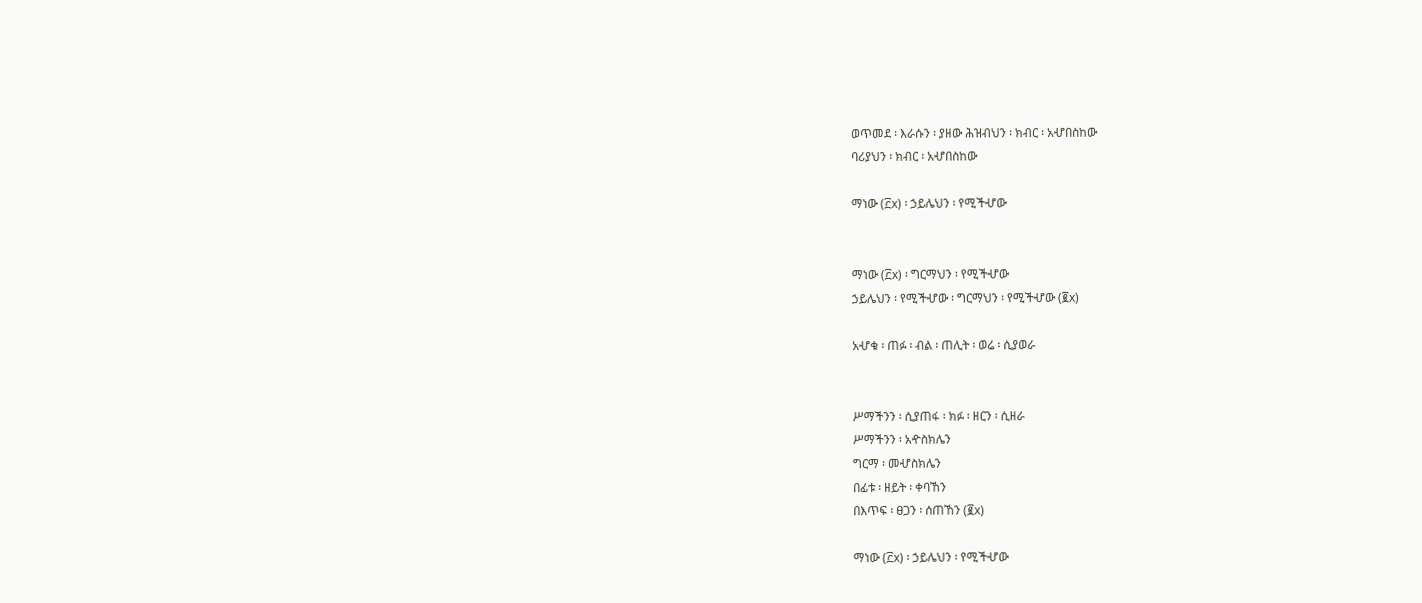ወጥመደ ፡ እራሱን ፡ ያዘው ሕዝብህን ፡ ክብር ፡ አሇበስከው
ባሪያህን ፡ ክብር ፡ አሇበስከው

ማነው (፫x) ፡ ኃይሌህን ፡ የሚችሇው


ማነው (፫x) ፡ ግርማህን ፡ የሚችሇው
ኃይሌህን ፡ የሚችሇው ፡ ግርማህን ፡ የሚችሇው (፪x)

አሇቁ ፡ ጠፉ ፡ ብል ፡ ጠሊት ፡ ወሬ ፡ ሲያወራ


ሥማችንን ፡ ሲያጠፋ ፡ ክፉ ፡ ዘርን ፡ ሲዘራ
ሥማችንን ፡ አዯስክሌን
ግርማ ፡ መሇስክሌን
በፊቱ ፡ ዘይት ፡ ቀባኸን
በእጥፍ ፡ ፀጋን ፡ ሰጠኸን (፪x)

ማነው (፫x) ፡ ኃይሌህን ፡ የሚችሇው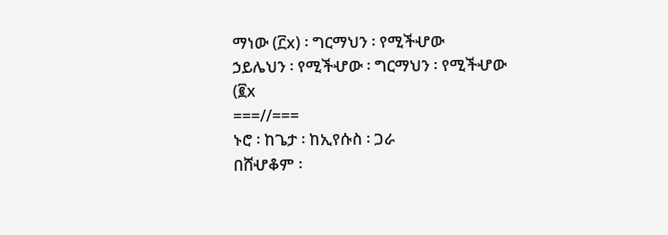ማነው (፫x) ፡ ግርማህን ፡ የሚችሇው
ኃይሌህን ፡ የሚችሇው ፡ ግርማህን ፡ የሚችሇው (፪x
===//===
ኑሮ ፡ ከጌታ ፡ ከኢየሱስ ፡ ጋራ
በሸሇቆም ፡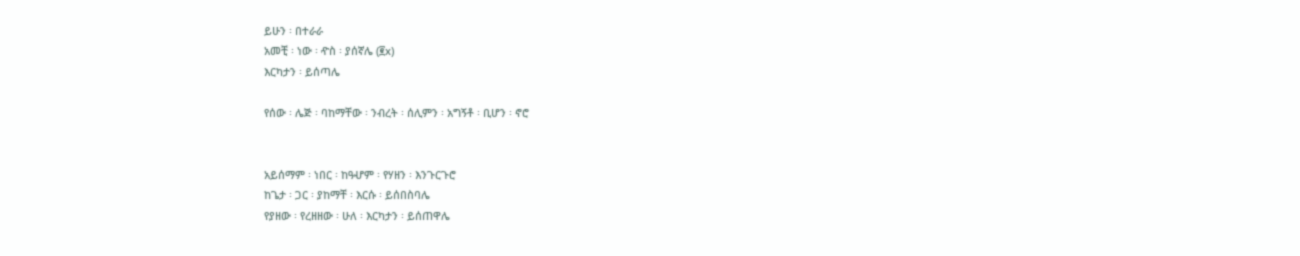ይሁን ፡ በተራራ
አመቺ ፡ ነው ፡ ዯስ ፡ ያሰኛሌ (፪x)
እርካታን ፡ ይሰጣሌ

የሰው ፡ ሌጅ ፡ ባከማቸው ፡ ንብረት ፡ ሰሊምን ፡ አግኝቶ ፡ ቢሆን ፡ ኖሮ


አይሰማም ፡ ነበር ፡ ከዓሇም ፡ የሃዘን ፡ እንጉርጉሮ
ከጌታ ፡ ጋር ፡ ያከማቸ ፡ እርሱ ፡ ይሰበስባሌ
የያዘው ፡ የረዘዘው ፡ ሁለ ፡ እርካታን ፡ ይሰጠዋሌ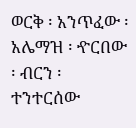ወርቅ ፡ አንጥፈው ፡ አሌማዝ ፡ ዯርበው ፡ ብርን ፡ ተንተርሰው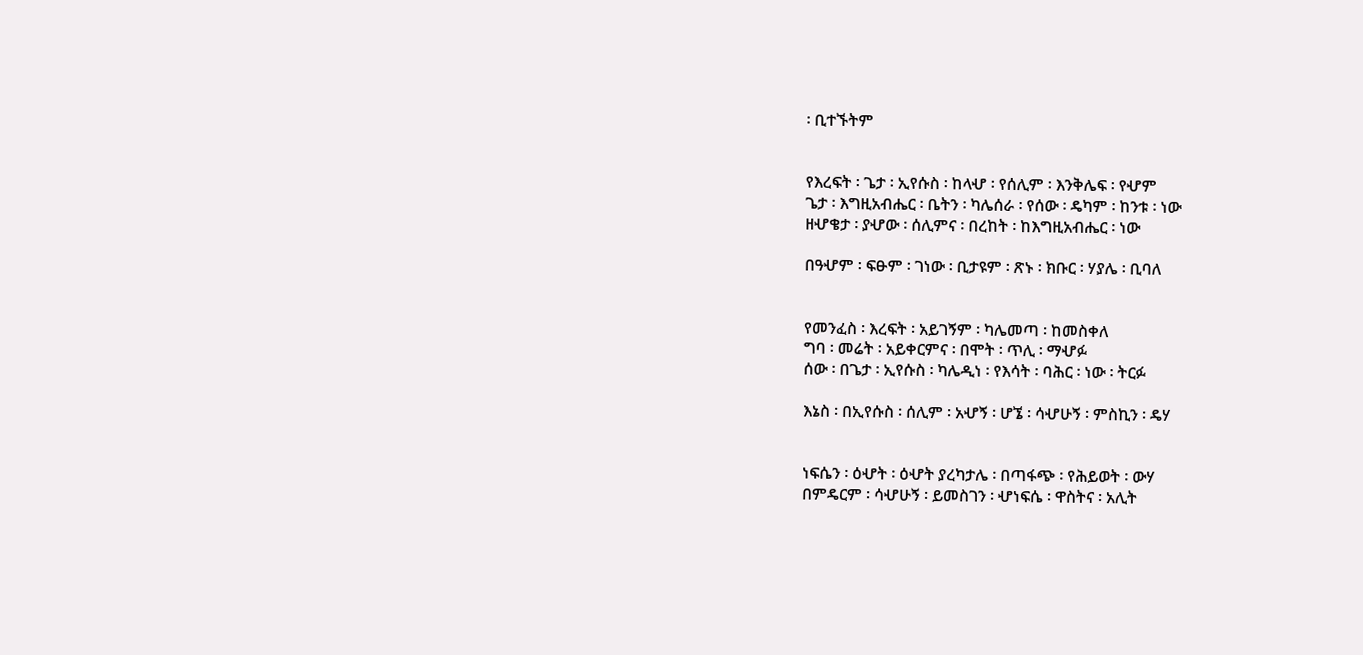፡ ቢተኙትም


የእረፍት ፡ ጌታ ፡ ኢየሱስ ፡ ከላሇ ፡ የሰሊም ፡ እንቅሌፍ ፡ የሇም
ጌታ ፡ እግዚአብሔር ፡ ቤትን ፡ ካሌሰራ ፡ የሰው ፡ ዴካም ፡ ከንቱ ፡ ነው
ዘሇቄታ ፡ ያሇው ፡ ሰሊምና ፡ በረከት ፡ ከእግዚአብሔር ፡ ነው

በዓሇም ፡ ፍፁም ፡ ገነው ፡ ቢታዩም ፡ ጽኑ ፡ ክቡር ፡ ሃያሌ ፡ ቢባለ


የመንፈስ ፡ እረፍት ፡ አይገኝም ፡ ካሌመጣ ፡ ከመስቀለ
ግባ ፡ መሬት ፡ አይቀርምና ፡ በሞት ፡ ጥሊ ፡ ማሇፉ
ሰው ፡ በጌታ ፡ ኢየሱስ ፡ ካሌዲነ ፡ የእሳት ፡ ባሕር ፡ ነው ፡ ትርፉ

እኔስ ፡ በኢየሱስ ፡ ሰሊም ፡ አሇኝ ፡ ሆኜ ፡ ሳሇሁኝ ፡ ምስኪን ፡ ዴሃ


ነፍሴን ፡ ዕሇት ፡ ዕሇት ያረካታሌ ፡ በጣፋጭ ፡ የሕይወት ፡ ውሃ
በምዴርም ፡ ሳሇሁኝ ፡ ይመስገን ፡ ሇነፍሴ ፡ ዋስትና ፡ አሊት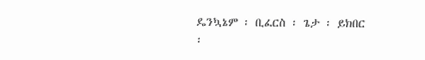ዴንኳኔም ፡ ቢፈርስ ፡ ጌታ ፡ ይክበር ፡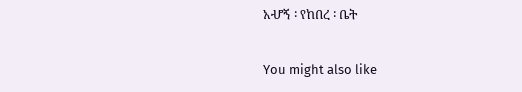አሇኝ ፡ የከበረ ፡ ቤት

You might also like